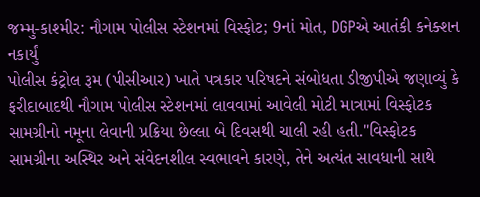જમ્મુ-કાશ્મીર: નૌગામ પોલીસ સ્ટેશનમાં વિસ્ફોટ; 9નાં મોત, DGPએ આતંકી કનેક્શન નકાર્યું
પોલીસ કંટ્રોલ રૂમ (પીસીઆર) ખાતે પત્રકાર પરિષદને સંબોધતા ડીજીપીએ જણાવ્યું કે ફરીદાબાદથી નૌગામ પોલીસ સ્ટેશનમાં લાવવામાં આવેલી મોટી માત્રામાં વિસ્ફોટક સામગ્રીનો નમૂના લેવાની પ્રક્રિયા છેલ્લા બે દિવસથી ચાલી રહી હતી."વિસ્ફોટક સામગ્રીના અસ્થિર અને સંવેદનશીલ સ્વભાવને કારણે, તેને અત્યંત સાવધાની સાથે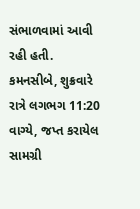સંભાળવામાં આવી રહી હતી. કમનસીબે, શુક્રવારે રાત્રે લગભગ 11:20 વાગ્યે, જપ્ત કરાયેલ સામગ્રી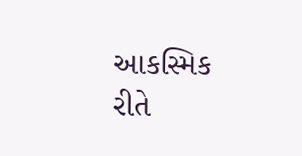આકસ્મિક રીતે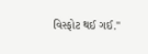વિસ્ફોટ થઈ ગઈ."